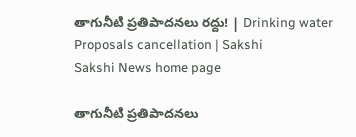తాగునీటి ప్రతిపాదనలు రద్దు! | Drinking water Proposals cancellation | Sakshi
Sakshi News home page

తాగునీటి ప్రతిపాదనలు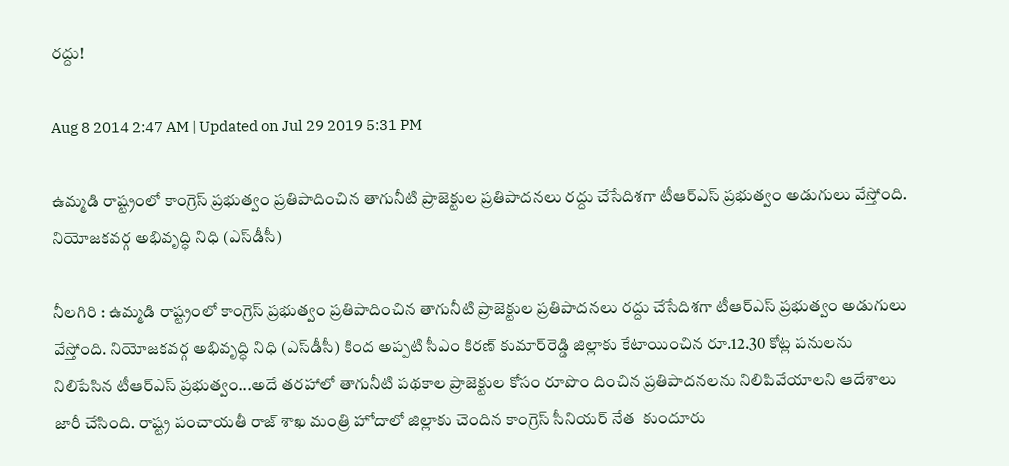రద్దు!

Aug 8 2014 2:47 AM | Updated on Jul 29 2019 5:31 PM

ఉమ్మడి రాష్ట్రంలో కాంగ్రెస్ ప్రభుత్వం ప్రతిపాదించిన తాగునీటి ప్రాజెక్టుల ప్రతిపాదనలు రద్దు చేసేదిశగా టీఆర్‌ఎస్ ప్రభుత్వం అడుగులు వేస్తోంది. నియోజకవర్గ అభివృద్ధి నిధి (ఎస్‌డీసీ)

నీలగిరి : ఉమ్మడి రాష్ట్రంలో కాంగ్రెస్ ప్రభుత్వం ప్రతిపాదించిన తాగునీటి ప్రాజెక్టుల ప్రతిపాదనలు రద్దు చేసేదిశగా టీఆర్‌ఎస్ ప్రభుత్వం అడుగులు వేస్తోంది. నియోజకవర్గ అభివృద్ధి నిధి (ఎస్‌డీసీ) కింద అప్పటి సీఎం కిరణ్ కుమార్‌రెడ్డి జిల్లాకు కేటాయించిన రూ.12.30 కోట్ల పనులను నిలిపేసిన టీఆర్‌ఎస్ ప్రభుత్వం...అదే తరహాలో తాగునీటి పథకాల ప్రాజెక్టుల కోసం రూపొం దించిన ప్రతిపాదనలను నిలిపివేయాలని ఆదేశాలు జారీ చేసింది. రాష్ట్ర పంచాయతీ రాజ్ శాఖ మంత్రి హోదాలో జిల్లాకు చెందిన కాంగ్రెస్ సీనియర్ నేత  కుందూరు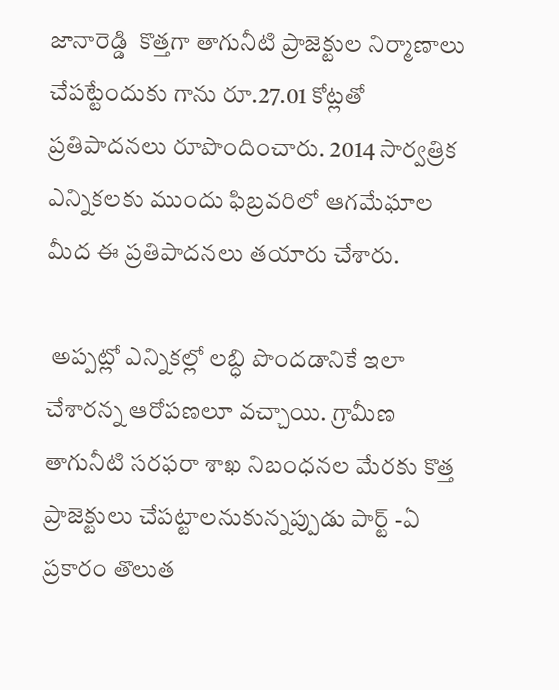జానారెడ్డి  కొత్తగా తాగునీటి ప్రాజెక్టుల నిర్మాణాలు చేపట్టేందుకు గాను రూ.27.01 కోట్లతో ప్రతిపాదనలు రూపొందించారు. 2014 సార్వత్రిక ఎన్నికలకు ముందు ఫిబ్రవరిలో ఆగమేఘాల మీద ఈ ప్రతిపాదనలు తయారు చేశారు.

 అప్పట్లో ఎన్నికల్లో లబ్ధి పొందడానికే ఇలా చేశారన్న ఆరోపణలూ వచ్చాయి. గ్రామీణ తాగునీటి సరఫరా శాఖ నిబంధనల మేరకు కొత్త ప్రాజెక్టులు చేపట్టాలనుకున్నప్పుడు పార్ట్ -ఏ ప్రకారం తొలుత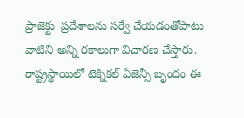ప్రాజెక్టు  ప్రదేశాలను సర్వే చేయడంతోపాటు వాటిని అన్ని రకాలుగా విచారణ చేస్తారు. రాష్ట్రస్థాయిలో టెక్నికల్ ఏజెన్సీ బృందం ఈ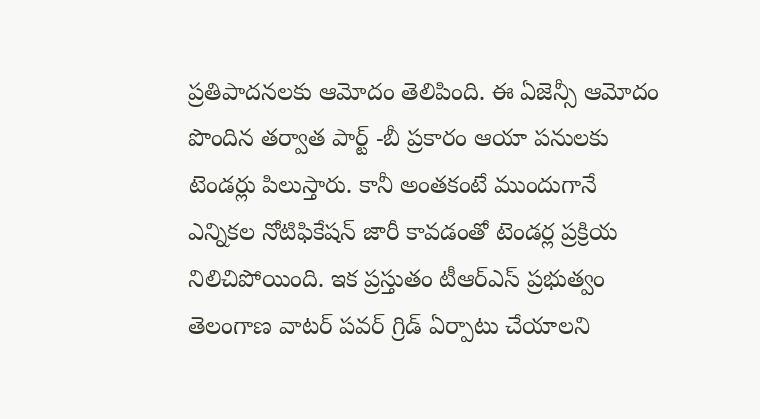ప్రతిపాదనలకు ఆమోదం తెలిపింది. ఈ ఏజెన్సీ ఆమోదం పొందిన తర్వాత పార్ట్ -బీ ప్రకారం ఆయా పనులకు టెండర్లు పిలుస్తారు. కానీ అంతకంటే ముందుగానే ఎన్నికల నోటిఫికేషన్ జారీ కావడంతో టెండర్ల ప్రక్రియ నిలిచిపోయింది. ఇక ప్రస్తుతం టీఆర్‌ఎస్ ప్రభుత్వం తెలంగాణ వాటర్ పవర్ గ్రిడ్ ఏర్పాటు చేయాలని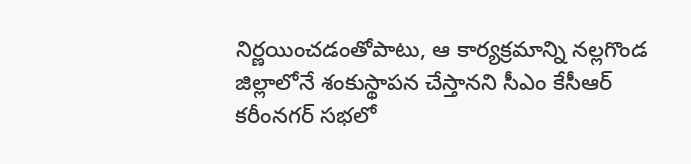నిర్ణయించడంతోపాటు, ఆ కార్యక్రమాన్ని నల్లగొండ జిల్లాలోనే శంకుస్థాపన చేస్తానని సీఎం కేసీఆర్ కరీంనగర్ సభలో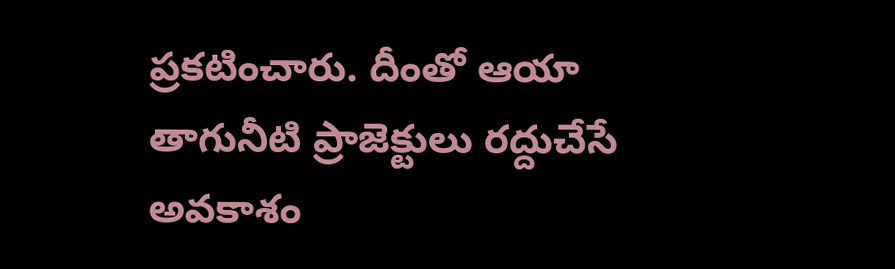ప్రకటించారు. దీంతో ఆయా తాగునీటి ప్రాజెక్టులు రద్దుచేసే అవకాశం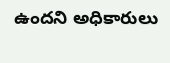ఉందని అధికారులు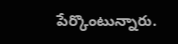పేర్కొంటున్నారు.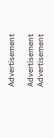Advertisement

Advertisement
Advertisement